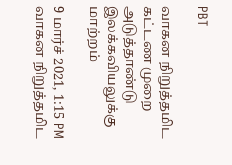PBT

வாகன நிறுத்தமிட கட்டண முறை அடுத்தாண்டு இலக்கவியலுக்கு மாற்றம்

9 மார்ச் 2021, 1:15 PM
வாகன நிறுத்தமிட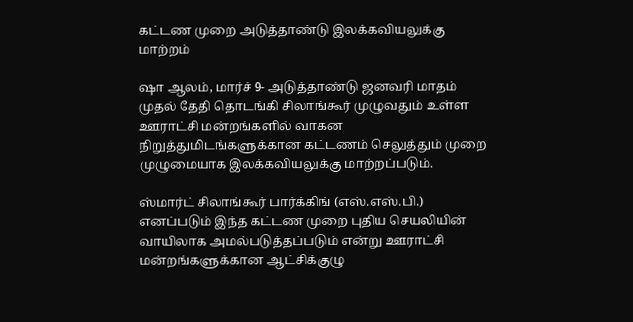கட்டண முறை அடுத்தாண்டு இலக்கவியலுக்கு மாற்றம்

ஷா ஆலம், மார்ச் 9- அடுத்தாண்டு ஜனவரி மாதம் முதல் தேதி தொடங்கி சிலாங்கூர் முழுவதும் உள்ள ஊராட்சி மன்றங்களில் வாகன நிறுத்துமிடங்களுக்கான கட்டணம் செலுத்தும் முறை முழுமையாக இலக்கவியலுக்கு மாற்றப்படும்.

ஸ்மார்ட் சிலாங்கூர் பார்க்கிங் (எஸ்.எஸ்.பி.) எனப்படும் இந்த கட்டண முறை புதிய செயலியின் வாயிலாக அமல்படுத்தப்படும் என்று ஊராட்சி மன்றங்களுக்கான ஆட்சிக்குழு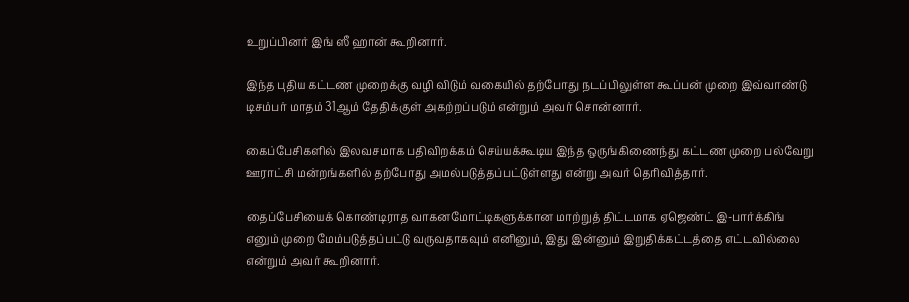உறுப்பினர் இங் ஸீ ஹான் கூறினார்.

இந்த புதிய கட்டண முறைக்கு வழி விடும் வகையில் தற்போது நடப்பிலுள்ள கூப்பன் முறை இவ்வாண்டு டிசம்பர் மாதம் 31ஆம் தேதிக்குள் அகற்றப்படும் என்றும் அவர் சொன்னார்.

கைப்பேசிகளில் இலவசமாக பதிவிறக்கம் செய்யக்கூடிய இந்த ஒருங்கிணைந்து கட்டண முறை பல்வேறு ஊராட்சி மன்றங்களில் தற்போது அமல்படுத்தப்பட்டுள்ளது என்று அவர் தெரிவித்தார்.

தைப்பேசியைக் கொண்டிராத வாகனமோட்டிகளுக்கான மாற்றுத் திட்டமாக ஏஜெண்ட் இ-பார்க்கிங் எனும் முறை மேம்படுத்தப்பட்டு வருவதாகவும் எனினும், இது இன்னும் இறுதிக்கட்டத்தை எட்டவில்லை என்றும் அவர் கூறினார்.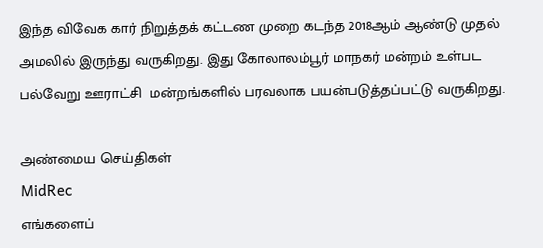இந்த விவேக கார் நிறுத்தக் கட்டண முறை கடந்த 2018ஆம் ஆண்டு முதல் அமலில் இருந்து வருகிறது. இது கோலாலம்பூர் மாநகர் மன்றம் உள்பட பல்வேறு ஊராட்சி  மன்றங்களில் பரவலாக பயன்படுத்தப்பட்டு வருகிறது.

அண்மைய செய்திகள்
MidRec
எங்களைப்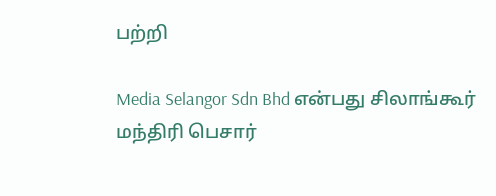பற்றி

Media Selangor Sdn Bhd என்பது சிலாங்கூர் மந்திரி பெசார்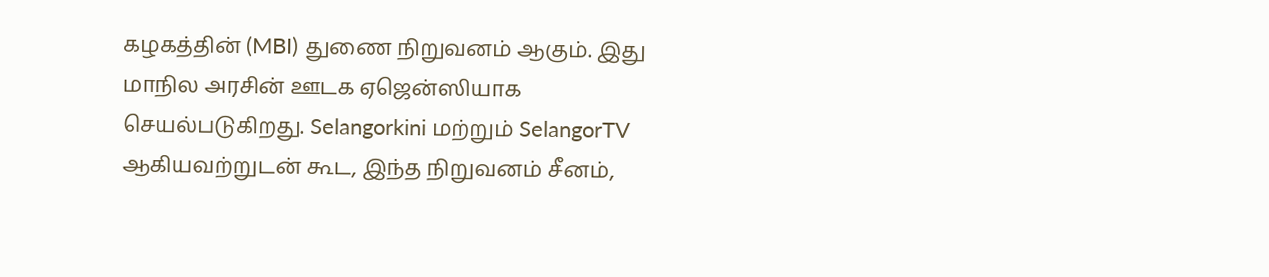கழகத்தின் (MBI) துணை நிறுவனம் ஆகும். இது மாநில அரசின் ஊடக ஏஜென்ஸியாக செயல்படுகிறது. Selangorkini மற்றும் SelangorTV ஆகியவற்றுடன் கூட, இந்த நிறுவனம் சீனம்,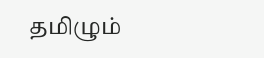தமிழும்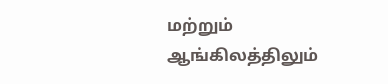மற்றும் ஆங்கிலத்திலும்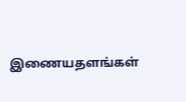இணையதளங்கள்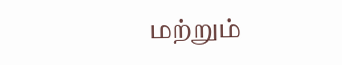மற்றும்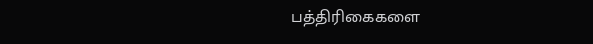பத்திரிகைகளை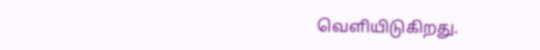வெளியிடுகிறது.